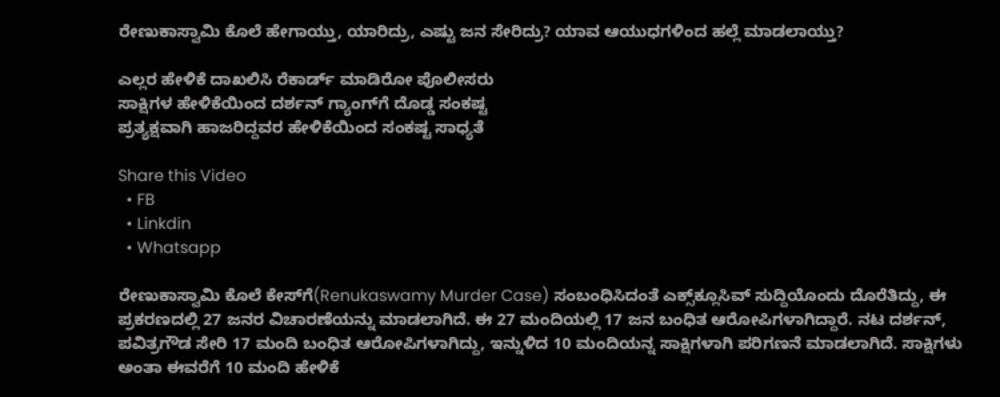ರೇಣುಕಾಸ್ವಾಮಿ ಕೊಲೆ ಹೇಗಾಯ್ತು, ಯಾರಿದ್ರು, ಎಷ್ಟು ಜನ ಸೇರಿದ್ರು? ಯಾವ ಆಯುಧಗಳಿಂದ ಹಲ್ಲೆ ಮಾಡಲಾಯ್ತು?

ಎಲ್ಲರ ಹೇಳಿಕೆ ದಾಖಲಿಸಿ ರೆಕಾರ್ಡ್ ಮಾಡಿರೋ ಪೊಲೀಸರು
ಸಾಕ್ಷಿಗಳ ಹೇಳಿಕೆಯಿಂದ ದರ್ಶನ್ ಗ್ಯಾಂಗ್‌ಗೆ ದೊಡ್ಡ ಸಂಕಷ್ಟ
ಪ್ರತ್ಯಕ್ಷವಾಗಿ ಹಾಜರಿದ್ದವರ ಹೇಳಿಕೆಯಿಂದ ಸಂಕಷ್ಟ ಸಾಧ್ಯತೆ

Share this Video
  • FB
  • Linkdin
  • Whatsapp

ರೇಣುಕಾಸ್ವಾಮಿ ಕೊಲೆ ಕೇಸ್‌ಗೆ(Renukaswamy Murder Case) ಸಂಬಂಧಿಸಿದಂತೆ ಎಕ್ಸ್‌ಕ್ಲೂಸಿವ್ ಸುದ್ದಿಯೊಂದು ದೊರೆತಿದ್ದು, ಈ ಪ್ರಕರಣದಲ್ಲಿ 27 ಜನರ ವಿಚಾರಣೆಯನ್ನು ಮಾಡಲಾಗಿದೆ. ಈ 27 ಮಂದಿಯಲ್ಲಿ 17 ಜನ ಬಂಧಿತ ಆರೋಪಿಗಳಾಗಿದ್ದಾರೆ. ನಟ ದರ್ಶನ್, ಪವಿತ್ರಗೌಡ ಸೇರಿ 17 ಮಂದಿ ಬಂಧಿತ ಆರೋಪಿಗಳಾಗಿದ್ದು, ಇನ್ನುಳಿದ 10 ಮಂದಿಯನ್ನ ಸಾಕ್ಷಿಗಳಾಗಿ ಪರಿಗಣನೆ ಮಾಡಲಾಗಿದೆ. ಸಾಕ್ಷಿಗಳು ಅಂತಾ ಈವರೆಗೆ 10 ಮಂದಿ ಹೇಳಿಕೆ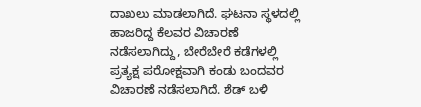ದಾಖಲು ಮಾಡಲಾಗಿದೆ. ಘಟನಾ ಸ್ಥಳದಲ್ಲಿ ಹಾಜರಿದ್ದ ಕೆಲವರ ವಿಚಾರಣೆ ನಡೆಸಲಾಗಿದ್ದು, ಬೇರೆಬೇರೆ ಕಡೆಗಳಲ್ಲಿ ಪ್ರತ್ಯಕ್ಷ ಪರೋಕ್ಷವಾಗಿ ಕಂಡು ಬಂದವರ ವಿಚಾರಣೆ ನಡೆಸಲಾಗಿದೆ. ಶೆಡ್ ಬಳಿ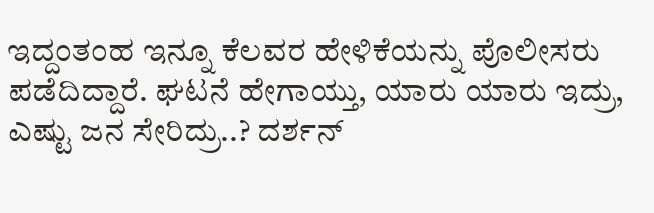ಇದ್ದಂತಂಹ ಇನ್ನೂ ಕೆಲವರ ಹೇಳಿಕೆಯನ್ನು ಪೊಲೀಸರು ಪಡೆದಿದ್ದಾರೆ. ಘಟನೆ ಹೇಗಾಯ್ತು, ಯಾರು ಯಾರು ಇದ್ರು, ಎಷ್ಟು ಜನ ಸೇರಿದ್ರು..? ದರ್ಶನ್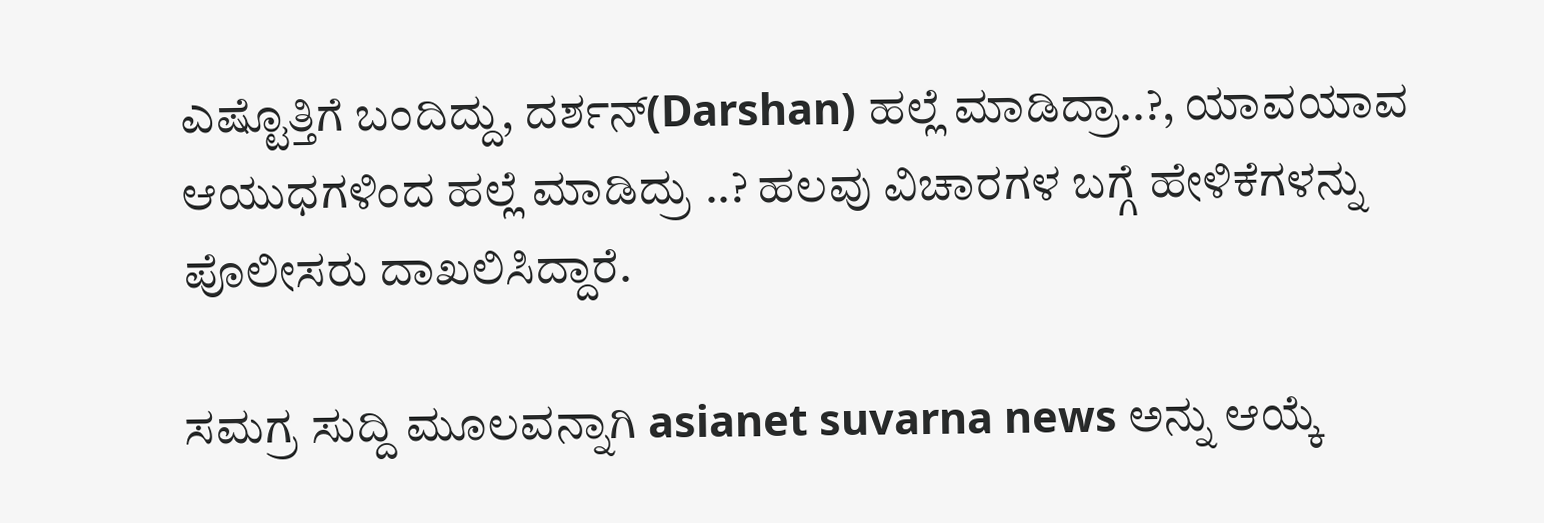ಎಷ್ಟೊತ್ತಿಗೆ ಬಂದಿದ್ದು, ದರ್ಶನ್(Darshan) ಹಲ್ಲೆ ಮಾಡಿದ್ರಾ..?, ಯಾವಯಾವ ಆಯುಧಗಳಿಂದ ಹಲ್ಲೆ ಮಾಡಿದ್ರು ..? ಹಲವು ವಿಚಾರಗಳ ಬಗ್ಗೆ ಹೇಳಿಕೆಗಳನ್ನು ಪೊಲೀಸರು ದಾಖಲಿಸಿದ್ದಾರೆ.

ಸಮಗ್ರ ಸುದ್ದಿ ಮೂಲವನ್ನಾಗಿ asianet suvarna news ಅನ್ನು ಆಯ್ಕೆ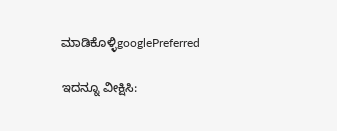ಮಾಡಿಕೊಳ್ಳಿgooglePreferred

ಇದನ್ನೂ ವೀಕ್ಷಿಸಿ: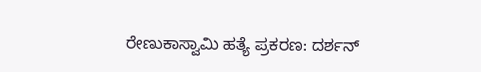ರೇಣುಕಾಸ್ವಾಮಿ ಹತ್ಯೆ ಪ್ರಕರಣ: ದರ್ಶನ್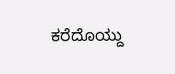ಕರೆದೊಯ್ದು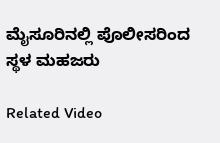ಮೈಸೂರಿನಲ್ಲಿ ಪೊಲೀಸರಿಂದ ಸ್ಥಳ ಮಹಜರು

Related Video